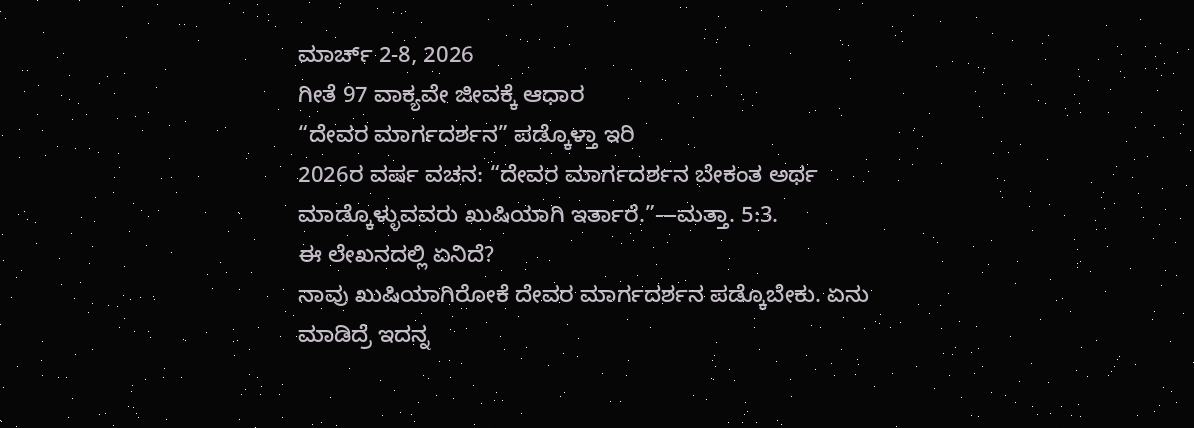ಮಾರ್ಚ್ 2-8, 2026
ಗೀತೆ 97 ವಾಕ್ಯವೇ ಜೀವಕ್ಕೆ ಆಧಾರ
“ದೇವರ ಮಾರ್ಗದರ್ಶನ” ಪಡ್ಕೊಳ್ತಾ ಇರಿ
2026ರ ವರ್ಷ ವಚನ: “ದೇವರ ಮಾರ್ಗದರ್ಶನ ಬೇಕಂತ ಅರ್ಥ ಮಾಡ್ಕೊಳ್ಳುವವರು ಖುಷಿಯಾಗಿ ಇರ್ತಾರೆ.”—ಮತ್ತಾ. 5:3.
ಈ ಲೇಖನದಲ್ಲಿ ಏನಿದೆ?
ನಾವು ಖುಷಿಯಾಗಿರೋಕೆ ದೇವರ ಮಾರ್ಗದರ್ಶನ ಪಡ್ಕೊಬೇಕು. ಏನು ಮಾಡಿದ್ರೆ ಇದನ್ನ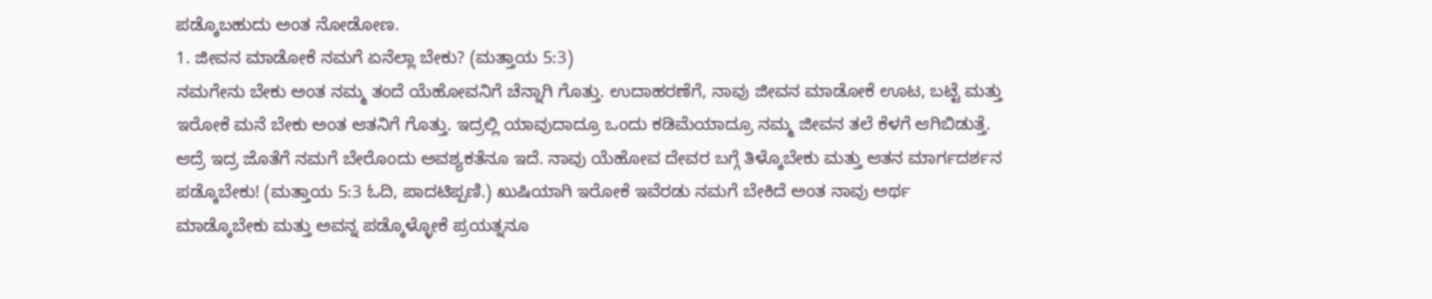ಪಡ್ಕೊಬಹುದು ಅಂತ ನೋಡೋಣ.
1. ಜೀವನ ಮಾಡೋಕೆ ನಮಗೆ ಏನೆಲ್ಲಾ ಬೇಕು? (ಮತ್ತಾಯ 5:3)
ನಮಗೇನು ಬೇಕು ಅಂತ ನಮ್ಮ ತಂದೆ ಯೆಹೋವನಿಗೆ ಚೆನ್ನಾಗಿ ಗೊತ್ತು. ಉದಾಹರಣೆಗೆ, ನಾವು ಜೀವನ ಮಾಡೋಕೆ ಊಟ, ಬಟ್ಟೆ ಮತ್ತು ಇರೋಕೆ ಮನೆ ಬೇಕು ಅಂತ ಆತನಿಗೆ ಗೊತ್ತು. ಇದ್ರಲ್ಲಿ ಯಾವುದಾದ್ರೂ ಒಂದು ಕಡಿಮೆಯಾದ್ರೂ ನಮ್ಮ ಜೀವನ ತಲೆ ಕೆಳಗೆ ಆಗಿಬಿಡುತ್ತೆ. ಆದ್ರೆ ಇದ್ರ ಜೊತೆಗೆ ನಮಗೆ ಬೇರೊಂದು ಅವಶ್ಯಕತೆನೂ ಇದೆ. ನಾವು ಯೆಹೋವ ದೇವರ ಬಗ್ಗೆ ತಿಳ್ಕೊಬೇಕು ಮತ್ತು ಆತನ ಮಾರ್ಗದರ್ಶನ ಪಡ್ಕೊಬೇಕು! (ಮತ್ತಾಯ 5:3 ಓದಿ, ಪಾದಟಿಪ್ಪಣಿ.) ಖುಷಿಯಾಗಿ ಇರೋಕೆ ಇವೆರಡು ನಮಗೆ ಬೇಕಿದೆ ಅಂತ ನಾವು ಅರ್ಥ ಮಾಡ್ಕೊಬೇಕು ಮತ್ತು ಅವನ್ನ ಪಡ್ಕೊಳ್ಳೋಕೆ ಪ್ರಯತ್ನನೂ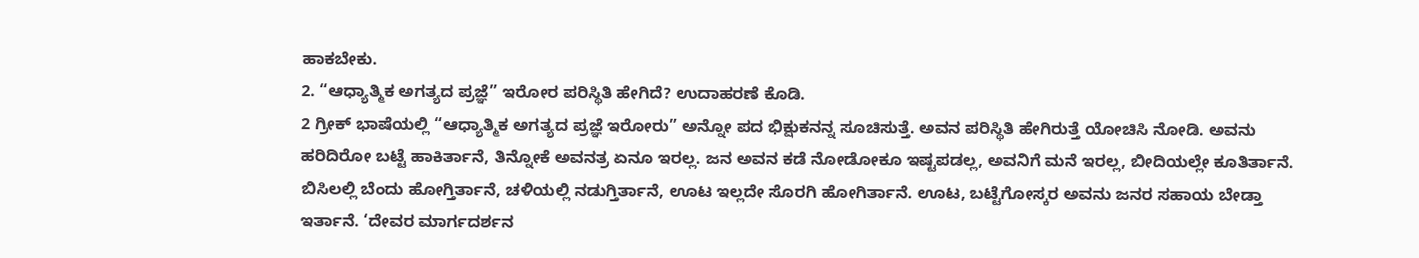ಹಾಕಬೇಕು.
2. “ಆಧ್ಯಾತ್ಮಿಕ ಅಗತ್ಯದ ಪ್ರಜ್ಞೆ” ಇರೋರ ಪರಿಸ್ಥಿತಿ ಹೇಗಿದೆ? ಉದಾಹರಣೆ ಕೊಡಿ.
2 ಗ್ರೀಕ್ ಭಾಷೆಯಲ್ಲಿ “ಆಧ್ಯಾತ್ಮಿಕ ಅಗತ್ಯದ ಪ್ರಜ್ಞೆ ಇರೋರು” ಅನ್ನೋ ಪದ ಭಿಕ್ಷುಕನನ್ನ ಸೂಚಿಸುತ್ತೆ. ಅವನ ಪರಿಸ್ಥಿತಿ ಹೇಗಿರುತ್ತೆ ಯೋಚಿಸಿ ನೋಡಿ. ಅವನು ಹರಿದಿರೋ ಬಟ್ಟೆ ಹಾಕಿರ್ತಾನೆ, ತಿನ್ನೋಕೆ ಅವನತ್ರ ಏನೂ ಇರಲ್ಲ. ಜನ ಅವನ ಕಡೆ ನೋಡೋಕೂ ಇಷ್ಟಪಡಲ್ಲ, ಅವನಿಗೆ ಮನೆ ಇರಲ್ಲ, ಬೀದಿಯಲ್ಲೇ ಕೂತಿರ್ತಾನೆ. ಬಿಸಿಲಲ್ಲಿ ಬೆಂದು ಹೋಗ್ತಿರ್ತಾನೆ, ಚಳಿಯಲ್ಲಿ ನಡುಗ್ತಿರ್ತಾನೆ, ಊಟ ಇಲ್ಲದೇ ಸೊರಗಿ ಹೋಗಿರ್ತಾನೆ. ಊಟ, ಬಟ್ಟೆಗೋಸ್ಕರ ಅವನು ಜನರ ಸಹಾಯ ಬೇಡ್ತಾ ಇರ್ತಾನೆ. ‘ದೇವರ ಮಾರ್ಗದರ್ಶನ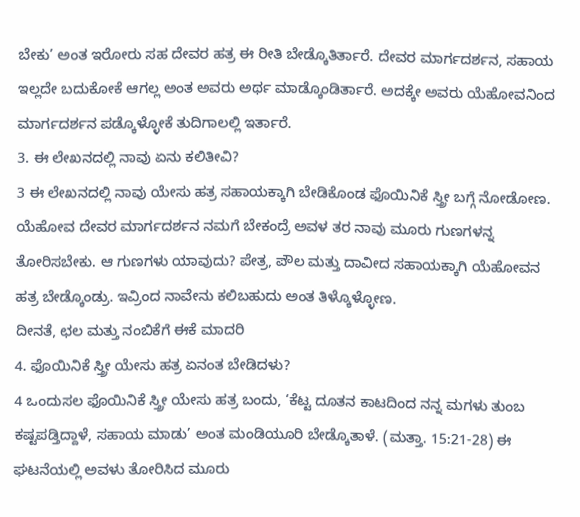ಬೇಕು’ ಅಂತ ಇರೋರು ಸಹ ದೇವರ ಹತ್ರ ಈ ರೀತಿ ಬೇಡ್ಕೊತಿರ್ತಾರೆ. ದೇವರ ಮಾರ್ಗದರ್ಶನ, ಸಹಾಯ ಇಲ್ಲದೇ ಬದುಕೋಕೆ ಆಗಲ್ಲ ಅಂತ ಅವರು ಅರ್ಥ ಮಾಡ್ಕೊಂಡಿರ್ತಾರೆ. ಅದಕ್ಕೇ ಅವರು ಯೆಹೋವನಿಂದ ಮಾರ್ಗದರ್ಶನ ಪಡ್ಕೊಳ್ಳೋಕೆ ತುದಿಗಾಲಲ್ಲಿ ಇರ್ತಾರೆ.
3. ಈ ಲೇಖನದಲ್ಲಿ ನಾವು ಏನು ಕಲಿತೀವಿ?
3 ಈ ಲೇಖನದಲ್ಲಿ ನಾವು ಯೇಸು ಹತ್ರ ಸಹಾಯಕ್ಕಾಗಿ ಬೇಡಿಕೊಂಡ ಫೊಯಿನಿಕೆ ಸ್ತ್ರೀ ಬಗ್ಗೆ ನೋಡೋಣ. ಯೆಹೋವ ದೇವರ ಮಾರ್ಗದರ್ಶನ ನಮಗೆ ಬೇಕಂದ್ರೆ ಅವಳ ತರ ನಾವು ಮೂರು ಗುಣಗಳನ್ನ ತೋರಿಸಬೇಕು. ಆ ಗುಣಗಳು ಯಾವುದು? ಪೇತ್ರ, ಪೌಲ ಮತ್ತು ದಾವೀದ ಸಹಾಯಕ್ಕಾಗಿ ಯೆಹೋವನ ಹತ್ರ ಬೇಡ್ಕೊಂಡ್ರು. ಇವ್ರಿಂದ ನಾವೇನು ಕಲಿಬಹುದು ಅಂತ ತಿಳ್ಕೊಳ್ಳೋಣ.
ದೀನತೆ, ಛಲ ಮತ್ತು ನಂಬಿಕೆಗೆ ಈಕೆ ಮಾದರಿ
4. ಫೊಯಿನಿಕೆ ಸ್ತ್ರೀ ಯೇಸು ಹತ್ರ ಏನಂತ ಬೇಡಿದಳು?
4 ಒಂದುಸಲ ಫೊಯಿನಿಕೆ ಸ್ತ್ರೀ ಯೇಸು ಹತ್ರ ಬಂದು, ‘ಕೆಟ್ಟ ದೂತನ ಕಾಟದಿಂದ ನನ್ನ ಮಗಳು ತುಂಬ ಕಷ್ಟಪಡ್ತಿದ್ದಾಳೆ, ಸಹಾಯ ಮಾಡು’ ಅಂತ ಮಂಡಿಯೂರಿ ಬೇಡ್ಕೊತಾಳೆ. (ಮತ್ತಾ. 15:21-28) ಈ ಘಟನೆಯಲ್ಲಿ ಅವಳು ತೋರಿಸಿದ ಮೂರು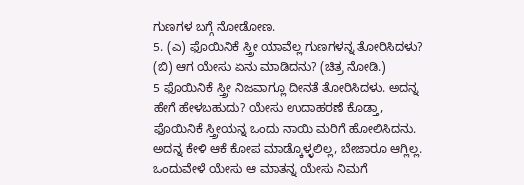ಗುಣಗಳ ಬಗ್ಗೆ ನೋಡೋಣ.
5. (ಎ) ಫೊಯಿನಿಕೆ ಸ್ತ್ರೀ ಯಾವೆಲ್ಲ ಗುಣಗಳನ್ನ ತೋರಿಸಿದಳು? (ಬಿ) ಆಗ ಯೇಸು ಏನು ಮಾಡಿದನು? (ಚಿತ್ರ ನೋಡಿ.)
5 ಫೊಯಿನಿಕೆ ಸ್ತ್ರೀ ನಿಜವಾಗ್ಲೂ ದೀನತೆ ತೋರಿಸಿದಳು. ಅದನ್ನ ಹೇಗೆ ಹೇಳಬಹುದು? ಯೇಸು ಉದಾಹರಣೆ ಕೊಡ್ತಾ, ಫೊಯಿನಿಕೆ ಸ್ತ್ರೀಯನ್ನ ಒಂದು ನಾಯಿ ಮರಿಗೆ ಹೋಲಿಸಿದನು. ಅದನ್ನ ಕೇಳಿ ಆಕೆ ಕೋಪ ಮಾಡ್ಕೊಳ್ಳಲಿಲ್ಲ, ಬೇಜಾರೂ ಆಗ್ಲಿಲ್ಲ. ಒಂದುವೇಳೆ ಯೇಸು ಆ ಮಾತನ್ನ ಯೇಸು ನಿಮಗೆ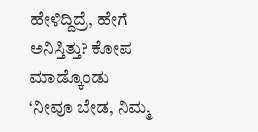ಹೇಳಿದ್ದಿದ್ರೆ, ಹೇಗೆ ಅನಿಸ್ತಿತ್ತು? ಕೋಪ ಮಾಡ್ಕೊಂಡು ‘ನೀವೂ ಬೇಡ, ನಿಮ್ಮ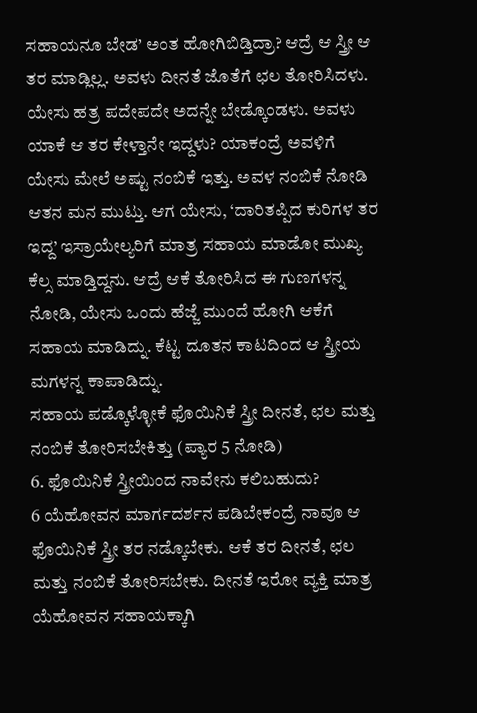ಸಹಾಯನೂ ಬೇಡ’ ಅಂತ ಹೋಗಿಬಿಡ್ತಿದ್ರಾ? ಆದ್ರೆ ಆ ಸ್ತ್ರೀ ಆ ತರ ಮಾಡ್ಲಿಲ್ಲ. ಅವಳು ದೀನತೆ ಜೊತೆಗೆ ಛಲ ತೋರಿಸಿದಳು. ಯೇಸು ಹತ್ರ ಪದೇಪದೇ ಅದನ್ನೇ ಬೇಡ್ಕೊಂಡಳು. ಅವಳು ಯಾಕೆ ಆ ತರ ಕೇಳ್ತಾನೇ ಇದ್ದಳು? ಯಾಕಂದ್ರೆ ಅವಳಿಗೆ ಯೇಸು ಮೇಲೆ ಅಷ್ಟು ನಂಬಿಕೆ ಇತ್ತು. ಅವಳ ನಂಬಿಕೆ ನೋಡಿ ಆತನ ಮನ ಮುಟ್ತು. ಆಗ ಯೇಸು, ‘ದಾರಿತಪ್ಪಿದ ಕುರಿಗಳ ತರ ಇದ್ದ’ ಇಸ್ರಾಯೇಲ್ಯರಿಗೆ ಮಾತ್ರ ಸಹಾಯ ಮಾಡೋ ಮುಖ್ಯ ಕೆಲ್ಸ ಮಾಡ್ತಿದ್ದನು. ಆದ್ರೆ ಆಕೆ ತೋರಿಸಿದ ಈ ಗುಣಗಳನ್ನ ನೋಡಿ, ಯೇಸು ಒಂದು ಹೆಜ್ಜೆ ಮುಂದೆ ಹೋಗಿ ಆಕೆಗೆ ಸಹಾಯ ಮಾಡಿದ್ನು. ಕೆಟ್ಟ ದೂತನ ಕಾಟದಿಂದ ಆ ಸ್ತ್ರೀಯ ಮಗಳನ್ನ ಕಾಪಾಡಿದ್ನು.
ಸಹಾಯ ಪಡ್ಕೊಳ್ಳೋಕೆ ಫೊಯಿನಿಕೆ ಸ್ತ್ರೀ ದೀನತೆ, ಛಲ ಮತ್ತು ನಂಬಿಕೆ ತೋರಿಸಬೇಕಿತ್ತು (ಪ್ಯಾರ 5 ನೋಡಿ)
6. ಫೊಯಿನಿಕೆ ಸ್ತ್ರೀಯಿಂದ ನಾವೇನು ಕಲಿಬಹುದು?
6 ಯೆಹೋವನ ಮಾರ್ಗದರ್ಶನ ಪಡಿಬೇಕಂದ್ರೆ ನಾವೂ ಆ ಫೊಯಿನಿಕೆ ಸ್ತ್ರೀ ತರ ನಡ್ಕೊಬೇಕು. ಆಕೆ ತರ ದೀನತೆ, ಛಲ ಮತ್ತು ನಂಬಿಕೆ ತೋರಿಸಬೇಕು. ದೀನತೆ ಇರೋ ವ್ಯಕ್ತಿ ಮಾತ್ರ ಯೆಹೋವನ ಸಹಾಯಕ್ಕಾಗಿ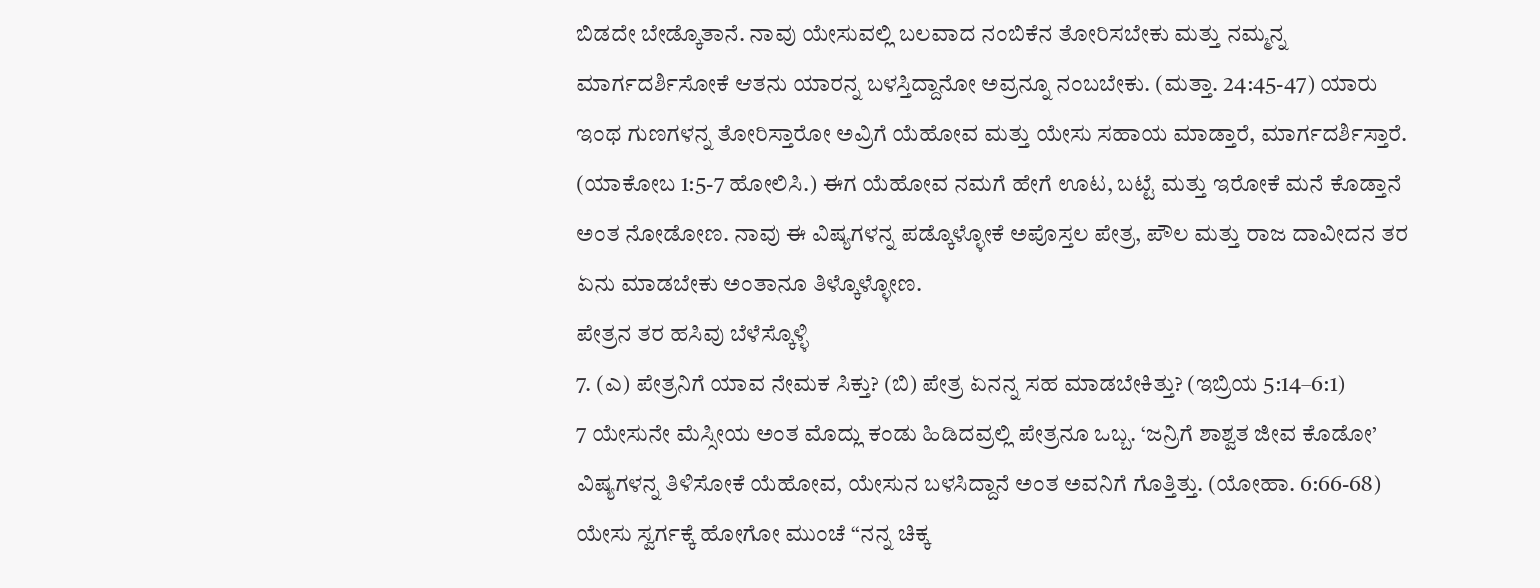ಬಿಡದೇ ಬೇಡ್ಕೊತಾನೆ. ನಾವು ಯೇಸುವಲ್ಲಿ ಬಲವಾದ ನಂಬಿಕೆನ ತೋರಿಸಬೇಕು ಮತ್ತು ನಮ್ಮನ್ನ ಮಾರ್ಗದರ್ಶಿಸೋಕೆ ಆತನು ಯಾರನ್ನ ಬಳಸ್ತಿದ್ದಾನೋ ಅವ್ರನ್ನೂ ನಂಬಬೇಕು. (ಮತ್ತಾ. 24:45-47) ಯಾರು ಇಂಥ ಗುಣಗಳನ್ನ ತೋರಿಸ್ತಾರೋ ಅವ್ರಿಗೆ ಯೆಹೋವ ಮತ್ತು ಯೇಸು ಸಹಾಯ ಮಾಡ್ತಾರೆ, ಮಾರ್ಗದರ್ಶಿಸ್ತಾರೆ. (ಯಾಕೋಬ 1:5-7 ಹೋಲಿಸಿ.) ಈಗ ಯೆಹೋವ ನಮಗೆ ಹೇಗೆ ಊಟ, ಬಟ್ಟೆ ಮತ್ತು ಇರೋಕೆ ಮನೆ ಕೊಡ್ತಾನೆ ಅಂತ ನೋಡೋಣ. ನಾವು ಈ ವಿಷ್ಯಗಳನ್ನ ಪಡ್ಕೊಳ್ಳೋಕೆ ಅಪೊಸ್ತಲ ಪೇತ್ರ, ಪೌಲ ಮತ್ತು ರಾಜ ದಾವೀದನ ತರ ಏನು ಮಾಡಬೇಕು ಅಂತಾನೂ ತಿಳ್ಕೊಳ್ಳೋಣ.
ಪೇತ್ರನ ತರ ಹಸಿವು ಬೆಳೆಸ್ಕೊಳ್ಳಿ
7. (ಎ) ಪೇತ್ರನಿಗೆ ಯಾವ ನೇಮಕ ಸಿಕ್ತು? (ಬಿ) ಪೇತ್ರ ಏನನ್ನ ಸಹ ಮಾಡಬೇಕಿತ್ತು? (ಇಬ್ರಿಯ 5:14–6:1)
7 ಯೇಸುನೇ ಮೆಸ್ಸೀಯ ಅಂತ ಮೊದ್ಲು ಕಂಡು ಹಿಡಿದವ್ರಲ್ಲಿ ಪೇತ್ರನೂ ಒಬ್ಬ. ‘ಜನ್ರಿಗೆ ಶಾಶ್ವತ ಜೀವ ಕೊಡೋ’ ವಿಷ್ಯಗಳನ್ನ ತಿಳಿಸೋಕೆ ಯೆಹೋವ, ಯೇಸುನ ಬಳಸಿದ್ದಾನೆ ಅಂತ ಅವನಿಗೆ ಗೊತ್ತಿತ್ತು. (ಯೋಹಾ. 6:66-68) ಯೇಸು ಸ್ವರ್ಗಕ್ಕೆ ಹೋಗೋ ಮುಂಚೆ “ನನ್ನ ಚಿಕ್ಕ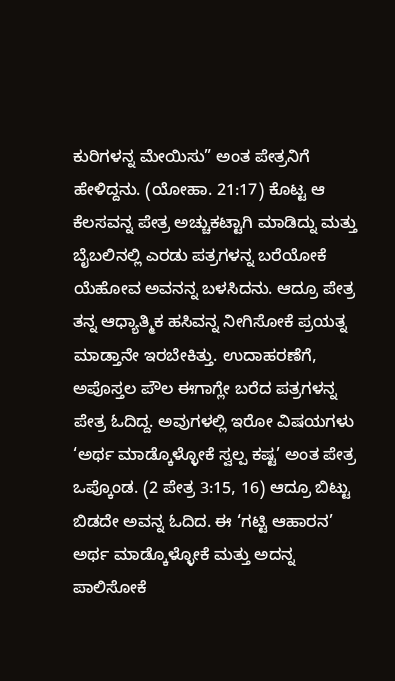ಕುರಿಗಳನ್ನ ಮೇಯಿಸು” ಅಂತ ಪೇತ್ರನಿಗೆ ಹೇಳಿದ್ದನು. (ಯೋಹಾ. 21:17) ಕೊಟ್ಟ ಆ ಕೆಲಸವನ್ನ ಪೇತ್ರ ಅಚ್ಚುಕಟ್ಟಾಗಿ ಮಾಡಿದ್ನು ಮತ್ತು ಬೈಬಲಿನಲ್ಲಿ ಎರಡು ಪತ್ರಗಳನ್ನ ಬರೆಯೋಕೆ ಯೆಹೋವ ಅವನನ್ನ ಬಳಸಿದನು. ಆದ್ರೂ ಪೇತ್ರ ತನ್ನ ಆಧ್ಯಾತ್ಮಿಕ ಹಸಿವನ್ನ ನೀಗಿಸೋಕೆ ಪ್ರಯತ್ನ ಮಾಡ್ತಾನೇ ಇರಬೇಕಿತ್ತು. ಉದಾಹರಣೆಗೆ, ಅಪೊಸ್ತಲ ಪೌಲ ಈಗಾಗ್ಲೇ ಬರೆದ ಪತ್ರಗಳನ್ನ ಪೇತ್ರ ಓದಿದ್ದ. ಅವುಗಳಲ್ಲಿ ಇರೋ ವಿಷಯಗಳು ‘ಅರ್ಥ ಮಾಡ್ಕೊಳ್ಳೋಕೆ ಸ್ವಲ್ಪ ಕಷ್ಟ’ ಅಂತ ಪೇತ್ರ ಒಪ್ಕೊಂಡ. (2 ಪೇತ್ರ 3:15, 16) ಆದ್ರೂ ಬಿಟ್ಟು ಬಿಡದೇ ಅವನ್ನ ಓದಿದ. ಈ ‘ಗಟ್ಟಿ ಆಹಾರನ’ ಅರ್ಥ ಮಾಡ್ಕೊಳ್ಳೋಕೆ ಮತ್ತು ಅದನ್ನ ಪಾಲಿಸೋಕೆ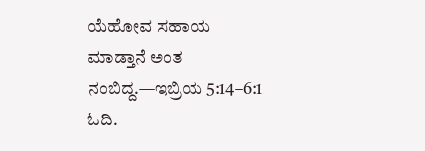ಯೆಹೋವ ಸಹಾಯ ಮಾಡ್ತಾನೆ ಅಂತ ನಂಬಿದ್ದ.—ಇಬ್ರಿಯ 5:14–6:1 ಓದಿ.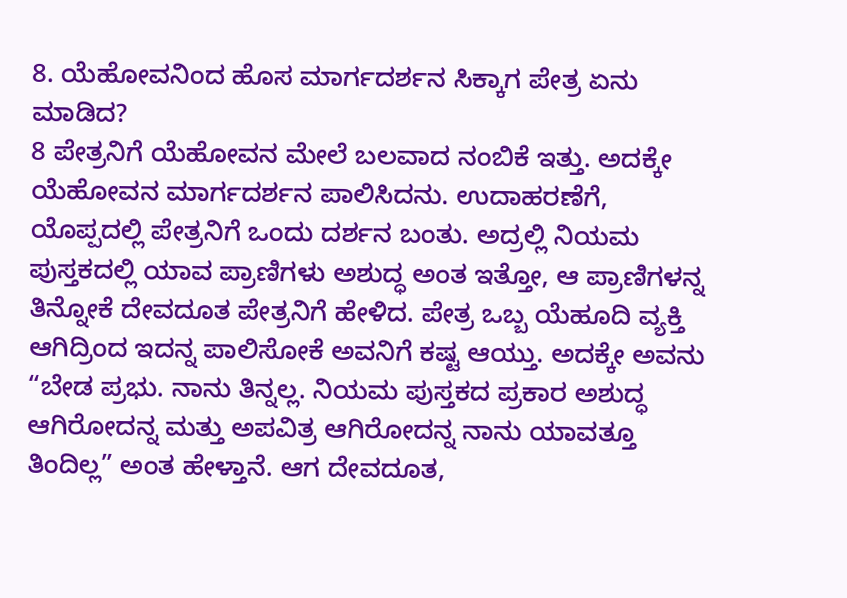8. ಯೆಹೋವನಿಂದ ಹೊಸ ಮಾರ್ಗದರ್ಶನ ಸಿಕ್ಕಾಗ ಪೇತ್ರ ಏನು ಮಾಡಿದ?
8 ಪೇತ್ರನಿಗೆ ಯೆಹೋವನ ಮೇಲೆ ಬಲವಾದ ನಂಬಿಕೆ ಇತ್ತು. ಅದಕ್ಕೇ ಯೆಹೋವನ ಮಾರ್ಗದರ್ಶನ ಪಾಲಿಸಿದನು. ಉದಾಹರಣೆಗೆ, ಯೊಪ್ಪದಲ್ಲಿ ಪೇತ್ರನಿಗೆ ಒಂದು ದರ್ಶನ ಬಂತು. ಅದ್ರಲ್ಲಿ ನಿಯಮ ಪುಸ್ತಕದಲ್ಲಿ ಯಾವ ಪ್ರಾಣಿಗಳು ಅಶುದ್ಧ ಅಂತ ಇತ್ತೋ, ಆ ಪ್ರಾಣಿಗಳನ್ನ ತಿನ್ನೋಕೆ ದೇವದೂತ ಪೇತ್ರನಿಗೆ ಹೇಳಿದ. ಪೇತ್ರ ಒಬ್ಬ ಯೆಹೂದಿ ವ್ಯಕ್ತಿ ಆಗಿದ್ರಿಂದ ಇದನ್ನ ಪಾಲಿಸೋಕೆ ಅವನಿಗೆ ಕಷ್ಟ ಆಯ್ತು. ಅದಕ್ಕೇ ಅವನು “ಬೇಡ ಪ್ರಭು. ನಾನು ತಿನ್ನಲ್ಲ. ನಿಯಮ ಪುಸ್ತಕದ ಪ್ರಕಾರ ಅಶುದ್ಧ ಆಗಿರೋದನ್ನ ಮತ್ತು ಅಪವಿತ್ರ ಆಗಿರೋದನ್ನ ನಾನು ಯಾವತ್ತೂ ತಿಂದಿಲ್ಲ” ಅಂತ ಹೇಳ್ತಾನೆ. ಆಗ ದೇವದೂತ,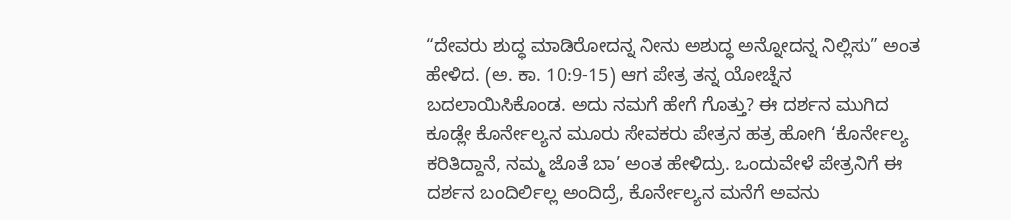“ದೇವರು ಶುದ್ಧ ಮಾಡಿರೋದನ್ನ ನೀನು ಅಶುದ್ಧ ಅನ್ನೋದನ್ನ ನಿಲ್ಲಿಸು” ಅಂತ ಹೇಳಿದ. (ಅ. ಕಾ. 10:9-15) ಆಗ ಪೇತ್ರ ತನ್ನ ಯೋಚ್ನೆನ ಬದಲಾಯಿಸಿಕೊಂಡ. ಅದು ನಮಗೆ ಹೇಗೆ ಗೊತ್ತು? ಈ ದರ್ಶನ ಮುಗಿದ ಕೂಡ್ಲೇ ಕೊರ್ನೇಲ್ಯನ ಮೂರು ಸೇವಕರು ಪೇತ್ರನ ಹತ್ರ ಹೋಗಿ ‘ಕೊರ್ನೇಲ್ಯ ಕರಿತಿದ್ದಾನೆ, ನಮ್ಮ ಜೊತೆ ಬಾ’ ಅಂತ ಹೇಳಿದ್ರು. ಒಂದುವೇಳೆ ಪೇತ್ರನಿಗೆ ಈ ದರ್ಶನ ಬಂದಿರ್ಲಿಲ್ಲ ಅಂದಿದ್ರೆ, ಕೊರ್ನೇಲ್ಯನ ಮನೆಗೆ ಅವನು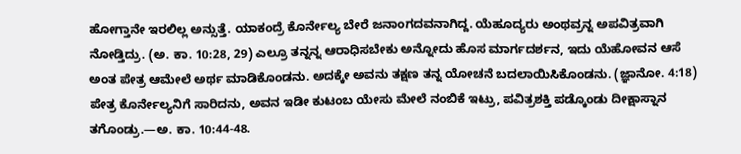ಹೋಗ್ತಾನೇ ಇರಲಿಲ್ಲ ಅನ್ಸುತ್ತೆ. ಯಾಕಂದ್ರೆ ಕೊರ್ನೇಲ್ಯ ಬೇರೆ ಜನಾಂಗದವನಾಗಿದ್ದ. ಯೆಹೂದ್ಯರು ಅಂಥವ್ರನ್ನ ಅಪವಿತ್ರವಾಗಿ ನೋಡ್ತಿದ್ರು. (ಅ. ಕಾ. 10:28, 29) ಎಲ್ರೂ ತನ್ನನ್ನ ಆರಾಧಿಸಬೇಕು ಅನ್ನೋದು ಹೊಸ ಮಾರ್ಗದರ್ಶನ, ಇದು ಯೆಹೋವನ ಆಸೆ ಅಂತ ಪೇತ್ರ ಆಮೇಲೆ ಅರ್ಥ ಮಾಡಿಕೊಂಡನು. ಅದಕ್ಕೇ ಅವನು ತಕ್ಷಣ ತನ್ನ ಯೋಚನೆ ಬದಲಾಯಿಸಿಕೊಂಡನು. (ಜ್ಞಾನೋ. 4:18) ಪೇತ್ರ ಕೊರ್ನೇಲ್ಯನಿಗೆ ಸಾರಿದನು, ಅವನ ಇಡೀ ಕುಟಂಬ ಯೇಸು ಮೇಲೆ ನಂಬಿಕೆ ಇಟ್ರು, ಪವಿತ್ರಶಕ್ತಿ ಪಡ್ಕೊಂಡು ದೀಕ್ಷಾಸ್ನಾನ ತಗೊಂಡ್ರು.—ಅ. ಕಾ. 10:44-48.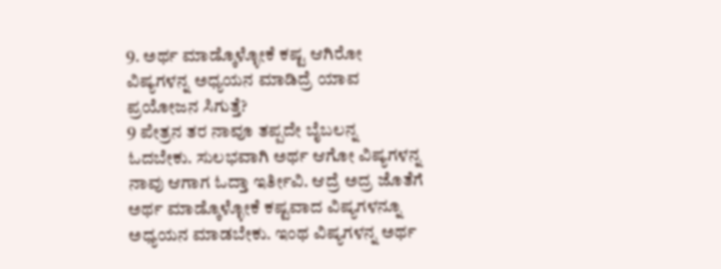9. ಅರ್ಥ ಮಾಡ್ಕೊಳ್ಳೋಕೆ ಕಷ್ಟ ಆಗಿರೋ ವಿಷ್ಯಗಳನ್ನ ಅಧ್ಯಯನ ಮಾಡಿದ್ರೆ ಯಾವ ಪ್ರಯೋಜನ ಸಿಗುತ್ತೆ?
9 ಪೇತ್ರನ ತರ ನಾವೂ ತಪ್ಪದೇ ಬೈಬಲನ್ನ ಓದಬೇಕು. ಸುಲಭವಾಗಿ ಅರ್ಥ ಆಗೋ ವಿಷ್ಯಗಳನ್ನ ನಾವು ಆಗಾಗ ಓದ್ತಾ ಇರ್ತೀವಿ. ಆದ್ರೆ ಅದ್ರ ಜೊತೆಗೆ ಅರ್ಥ ಮಾಡ್ಕೊಳ್ಳೋಕೆ ಕಷ್ಟವಾದ ವಿಷ್ಯಗಳನ್ನೂ ಅಧ್ಯಯನ ಮಾಡಬೇಕು. ಇಂಥ ವಿಷ್ಯಗಳನ್ನ ಅರ್ಥ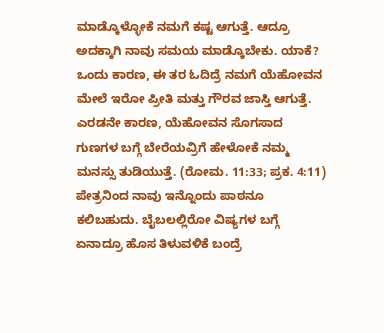ಮಾಡ್ಕೊಳ್ಳೋಕೆ ನಮಗೆ ಕಷ್ಟ ಆಗುತ್ತೆ. ಆದ್ರೂ ಅದಕ್ಕಾಗಿ ನಾವು ಸಮಯ ಮಾಡ್ಕೊಬೇಕು. ಯಾಕೆ? ಒಂದು ಕಾರಣ, ಈ ತರ ಓದಿದ್ರೆ ನಮಗೆ ಯೆಹೋವನ ಮೇಲೆ ಇರೋ ಪ್ರೀತಿ ಮತ್ತು ಗೌರವ ಜಾಸ್ತಿ ಆಗುತ್ತೆ. ಎರಡನೇ ಕಾರಣ, ಯೆಹೋವನ ಸೊಗಸಾದ ಗುಣಗಳ ಬಗ್ಗೆ ಬೇರೆಯವ್ರಿಗೆ ಹೇಳೋಕೆ ನಮ್ಮ ಮನಸ್ಸು ತುಡಿಯುತ್ತೆ. (ರೋಮ. 11:33; ಪ್ರಕ. 4:11) ಪೇತ್ರನಿಂದ ನಾವು ಇನ್ನೊಂದು ಪಾಠನೂ ಕಲಿಬಹುದು. ಬೈಬಲಲ್ಲಿರೋ ವಿಷ್ಯಗಳ ಬಗ್ಗೆ ಏನಾದ್ರೂ ಹೊಸ ತಿಳುವಳಿಕೆ ಬಂದ್ರೆ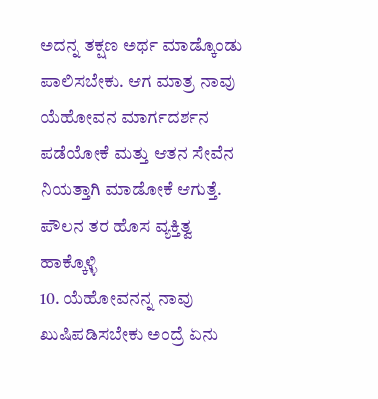ಅದನ್ನ ತಕ್ಷಣ ಅರ್ಥ ಮಾಡ್ಕೊಂಡು ಪಾಲಿಸಬೇಕು. ಆಗ ಮಾತ್ರ ನಾವು ಯೆಹೋವನ ಮಾರ್ಗದರ್ಶನ ಪಡೆಯೋಕೆ ಮತ್ತು ಆತನ ಸೇವೆನ ನಿಯತ್ತಾಗಿ ಮಾಡೋಕೆ ಆಗುತ್ತೆ.
ಪೌಲನ ತರ ಹೊಸ ವ್ಯಕ್ತಿತ್ವ ಹಾಕ್ಕೊಳ್ಳಿ
10. ಯೆಹೋವನನ್ನ ನಾವು ಖುಷಿಪಡಿಸಬೇಕು ಅಂದ್ರೆ ಏನು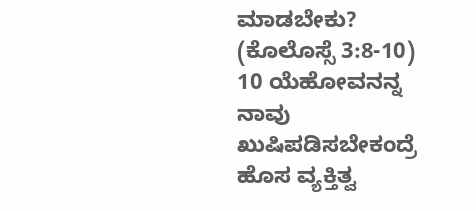ಮಾಡಬೇಕು? (ಕೊಲೊಸ್ಸೆ 3:8-10)
10 ಯೆಹೋವನನ್ನ ನಾವು ಖುಷಿಪಡಿಸಬೇಕಂದ್ರೆ ಹೊಸ ವ್ಯಕ್ತಿತ್ವ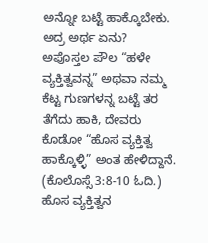ಅನ್ನೋ ಬಟ್ಟೆ ಹಾಕ್ಕೊಬೇಕು. ಅದ್ರ ಅರ್ಥ ಏನು? ಅಪೊಸ್ತಲ ಪೌಲ “ಹಳೇ ವ್ಯಕ್ತಿತ್ವವನ್ನ” ಅಥವಾ ನಮ್ಮ ಕೆಟ್ಟ ಗುಣಗಳನ್ನ ಬಟ್ಟೆ ತರ ತೆಗೆದು ಹಾಕಿ, ದೇವರು ಕೊಡೋ “ಹೊಸ ವ್ಯಕ್ತಿತ್ವ ಹಾಕ್ಕೊಳ್ಳಿ” ಅಂತ ಹೇಳಿದ್ದಾನೆ. (ಕೊಲೊಸ್ಸೆ 3:8-10 ಓದಿ.) ಹೊಸ ವ್ಯಕ್ತಿತ್ವನ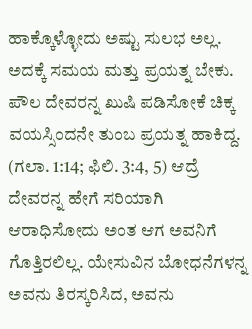ಹಾಕ್ಕೊಳ್ಳೋದು ಅಷ್ಟು ಸುಲಭ ಅಲ್ಲ. ಅದಕ್ಕೆ ಸಮಯ ಮತ್ತು ಪ್ರಯತ್ನ ಬೇಕು. ಪೌಲ ದೇವರನ್ನ ಖುಷಿ ಪಡಿಸೋಕೆ ಚಿಕ್ಕ ವಯಸ್ಸಿಂದನೇ ತುಂಬ ಪ್ರಯತ್ನ ಹಾಕಿದ್ದ. (ಗಲಾ. 1:14; ಫಿಲಿ. 3:4, 5) ಆದ್ರೆ ದೇವರನ್ನ ಹೇಗೆ ಸರಿಯಾಗಿ ಆರಾಧಿಸೋದು ಅಂತ ಆಗ ಅವನಿಗೆ ಗೊತ್ತಿರಲಿಲ್ಲ. ಯೇಸುವಿನ ಬೋಧನೆಗಳನ್ನ ಅವನು ತಿರಸ್ಕರಿಸಿದ, ಅವನು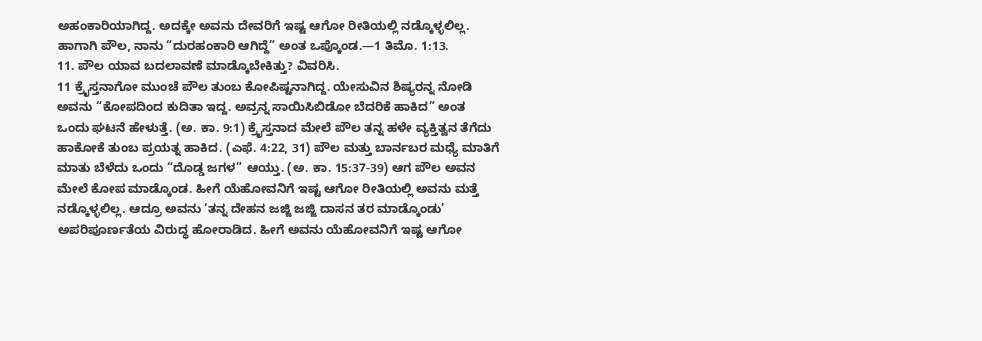ಅಹಂಕಾರಿಯಾಗಿದ್ದ. ಅದಕ್ಕೇ ಅವನು ದೇವರಿಗೆ ಇಷ್ಟ ಆಗೋ ರೀತಿಯಲ್ಲಿ ನಡ್ಕೊಳ್ಳಲಿಲ್ಲ. ಹಾಗಾಗಿ ಪೌಲ, ನಾನು “ದುರಹಂಕಾರಿ ಆಗಿದ್ದೆ” ಅಂತ ಒಪ್ಕೊಂಡ.—1 ತಿಮೊ. 1:13.
11. ಪೌಲ ಯಾವ ಬದಲಾವಣೆ ಮಾಡ್ಕೊಬೇಕಿತ್ತು? ವಿವರಿಸಿ.
11 ಕ್ರೈಸ್ತನಾಗೋ ಮುಂಚೆ ಪೌಲ ತುಂಬ ಕೋಪಿಷ್ಟನಾಗಿದ್ದ. ಯೇಸುವಿನ ಶಿಷ್ಯರನ್ನ ನೋಡಿ ಅವನು “ಕೋಪದಿಂದ ಕುದಿತಾ ಇದ್ದ. ಅವ್ರನ್ನ ಸಾಯಿಸಿಬಿಡೋ ಬೆದರಿಕೆ ಹಾಕಿದ” ಅಂತ ಒಂದು ಘಟನೆ ಹೇಳುತ್ತೆ. (ಅ. ಕಾ. 9:1) ಕ್ರೈಸ್ತನಾದ ಮೇಲೆ ಪೌಲ ತನ್ನ ಹಳೇ ವ್ಯಕ್ತಿತ್ವನ ತೆಗೆದು ಹಾಕೋಕೆ ತುಂಬ ಪ್ರಯತ್ನ ಹಾಕಿದ. (ಎಫೆ. 4:22, 31) ಪೌಲ ಮತ್ತು ಬಾರ್ನಬರ ಮಧ್ಯೆ ಮಾತಿಗೆ ಮಾತು ಬೆಳೆದು ಒಂದು “ದೊಡ್ಡ ಜಗಳ” ಆಯ್ತು. (ಅ. ಕಾ. 15:37-39) ಆಗ ಪೌಲ ಅವನ ಮೇಲೆ ಕೋಪ ಮಾಡ್ಕೊಂಡ. ಹೀಗೆ ಯೆಹೋವನಿಗೆ ಇಷ್ಟ ಆಗೋ ರೀತಿಯಲ್ಲಿ ಅವನು ಮತ್ತೆ ನಡ್ಕೊಳ್ಳಲಿಲ್ಲ. ಆದ್ರೂ ಅವನು ‘ತನ್ನ ದೇಹನ ಜಜ್ಜಿ ಜಜ್ಜಿ ದಾಸನ ತರ ಮಾಡ್ಕೊಂಡು’ ಅಪರಿಪೂರ್ಣತೆಯ ವಿರುದ್ಧ ಹೋರಾಡಿದ. ಹೀಗೆ ಅವನು ಯೆಹೋವನಿಗೆ ಇಷ್ಟ ಆಗೋ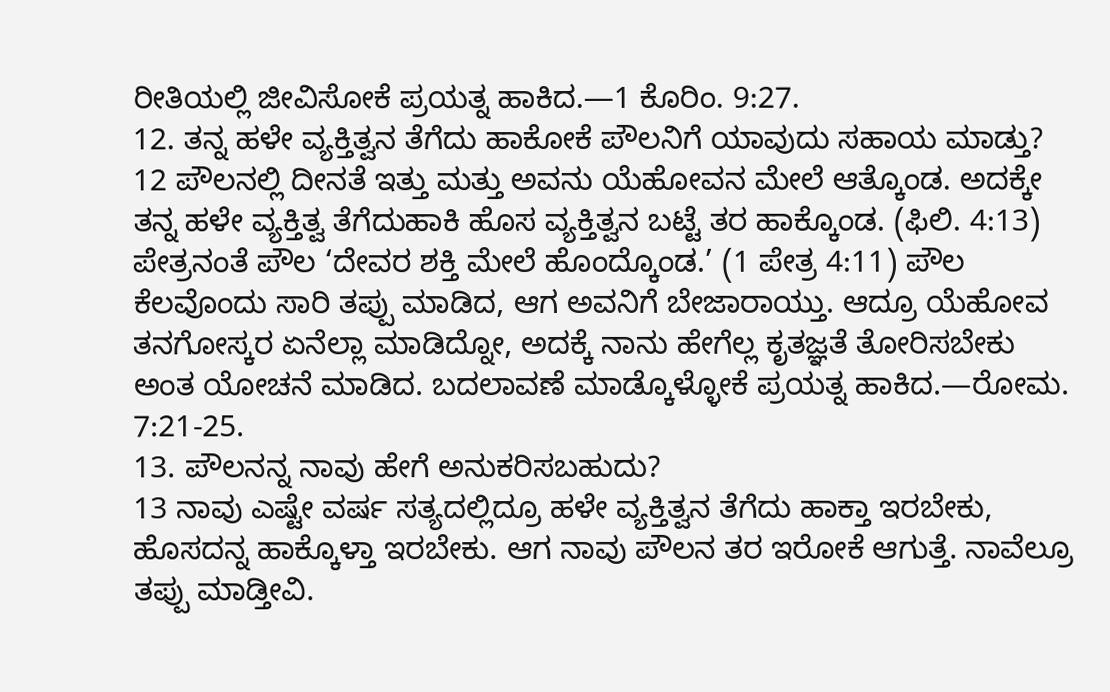ರೀತಿಯಲ್ಲಿ ಜೀವಿಸೋಕೆ ಪ್ರಯತ್ನ ಹಾಕಿದ.—1 ಕೊರಿಂ. 9:27.
12. ತನ್ನ ಹಳೇ ವ್ಯಕ್ತಿತ್ವನ ತೆಗೆದು ಹಾಕೋಕೆ ಪೌಲನಿಗೆ ಯಾವುದು ಸಹಾಯ ಮಾಡ್ತು?
12 ಪೌಲನಲ್ಲಿ ದೀನತೆ ಇತ್ತು ಮತ್ತು ಅವನು ಯೆಹೋವನ ಮೇಲೆ ಆತ್ಕೊಂಡ. ಅದಕ್ಕೇ ತನ್ನ ಹಳೇ ವ್ಯಕ್ತಿತ್ವ ತೆಗೆದುಹಾಕಿ ಹೊಸ ವ್ಯಕ್ತಿತ್ವನ ಬಟ್ಟೆ ತರ ಹಾಕ್ಕೊಂಡ. (ಫಿಲಿ. 4:13) ಪೇತ್ರನಂತೆ ಪೌಲ ‘ದೇವರ ಶಕ್ತಿ ಮೇಲೆ ಹೊಂದ್ಕೊಂಡ.’ (1 ಪೇತ್ರ 4:11) ಪೌಲ ಕೆಲವೊಂದು ಸಾರಿ ತಪ್ಪು ಮಾಡಿದ, ಆಗ ಅವನಿಗೆ ಬೇಜಾರಾಯ್ತು. ಆದ್ರೂ ಯೆಹೋವ ತನಗೋಸ್ಕರ ಏನೆಲ್ಲಾ ಮಾಡಿದ್ನೋ, ಅದಕ್ಕೆ ನಾನು ಹೇಗೆಲ್ಲ ಕೃತಜ್ಞತೆ ತೋರಿಸಬೇಕು ಅಂತ ಯೋಚನೆ ಮಾಡಿದ. ಬದಲಾವಣೆ ಮಾಡ್ಕೊಳ್ಳೋಕೆ ಪ್ರಯತ್ನ ಹಾಕಿದ.—ರೋಮ. 7:21-25.
13. ಪೌಲನನ್ನ ನಾವು ಹೇಗೆ ಅನುಕರಿಸಬಹುದು?
13 ನಾವು ಎಷ್ಟೇ ವರ್ಷ ಸತ್ಯದಲ್ಲಿದ್ರೂ ಹಳೇ ವ್ಯಕ್ತಿತ್ವನ ತೆಗೆದು ಹಾಕ್ತಾ ಇರಬೇಕು, ಹೊಸದನ್ನ ಹಾಕ್ಕೊಳ್ತಾ ಇರಬೇಕು. ಆಗ ನಾವು ಪೌಲನ ತರ ಇರೋಕೆ ಆಗುತ್ತೆ. ನಾವೆಲ್ರೂ ತಪ್ಪು ಮಾಡ್ತೀವಿ.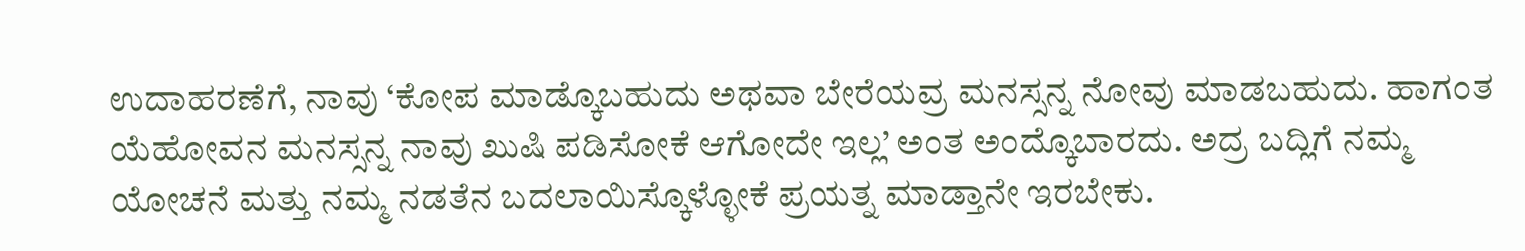ಉದಾಹರಣೆಗೆ, ನಾವು ‘ಕೋಪ ಮಾಡ್ಕೊಬಹುದು ಅಥವಾ ಬೇರೆಯವ್ರ ಮನಸ್ಸನ್ನ ನೋವು ಮಾಡಬಹುದು. ಹಾಗಂತ ಯೆಹೋವನ ಮನಸ್ಸನ್ನ ನಾವು ಖುಷಿ ಪಡಿಸೋಕೆ ಆಗೋದೇ ಇಲ್ಲ’ ಅಂತ ಅಂದ್ಕೊಬಾರದು. ಅದ್ರ ಬದ್ಲಿಗೆ ನಮ್ಮ ಯೋಚನೆ ಮತ್ತು ನಮ್ಮ ನಡತೆನ ಬದಲಾಯಿಸ್ಕೊಳ್ಳೋಕೆ ಪ್ರಯತ್ನ ಮಾಡ್ತಾನೇ ಇರಬೇಕು.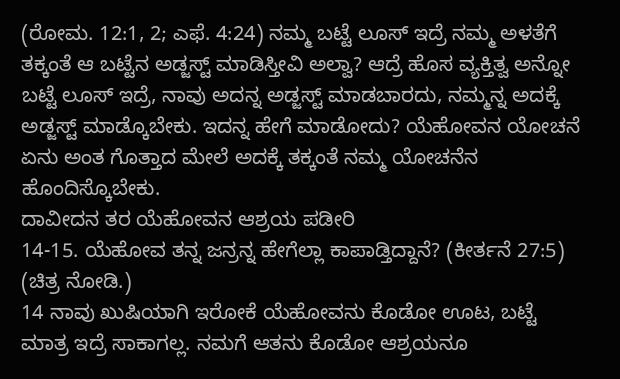(ರೋಮ. 12:1, 2; ಎಫೆ. 4:24) ನಮ್ಮ ಬಟ್ಟೆ ಲೂಸ್ ಇದ್ರೆ ನಮ್ಮ ಅಳತೆಗೆ ತಕ್ಕಂತೆ ಆ ಬಟ್ಟೆನ ಅಡ್ಜಸ್ಟ್ ಮಾಡಿಸ್ತೀವಿ ಅಲ್ವಾ? ಆದ್ರೆ ಹೊಸ ವ್ಯಕ್ತಿತ್ವ ಅನ್ನೋ ಬಟ್ಟೆ ಲೂಸ್ ಇದ್ರೆ, ನಾವು ಅದನ್ನ ಅಡ್ಜಸ್ಟ್ ಮಾಡಬಾರದು, ನಮ್ಮನ್ನ ಅದಕ್ಕೆ ಅಡ್ಜಸ್ಟ್ ಮಾಡ್ಕೊಬೇಕು. ಇದನ್ನ ಹೇಗೆ ಮಾಡೋದು? ಯೆಹೋವನ ಯೋಚನೆ ಏನು ಅಂತ ಗೊತ್ತಾದ ಮೇಲೆ ಅದಕ್ಕೆ ತಕ್ಕಂತೆ ನಮ್ಮ ಯೋಚನೆನ ಹೊಂದಿಸ್ಕೊಬೇಕು.
ದಾವೀದನ ತರ ಯೆಹೋವನ ಆಶ್ರಯ ಪಡೀರಿ
14-15. ಯೆಹೋವ ತನ್ನ ಜನ್ರನ್ನ ಹೇಗೆಲ್ಲಾ ಕಾಪಾಡ್ತಿದ್ದಾನೆ? (ಕೀರ್ತನೆ 27:5) (ಚಿತ್ರ ನೋಡಿ.)
14 ನಾವು ಖುಷಿಯಾಗಿ ಇರೋಕೆ ಯೆಹೋವನು ಕೊಡೋ ಊಟ, ಬಟ್ಟೆ ಮಾತ್ರ ಇದ್ರೆ ಸಾಕಾಗಲ್ಲ. ನಮಗೆ ಆತನು ಕೊಡೋ ಆಶ್ರಯನೂ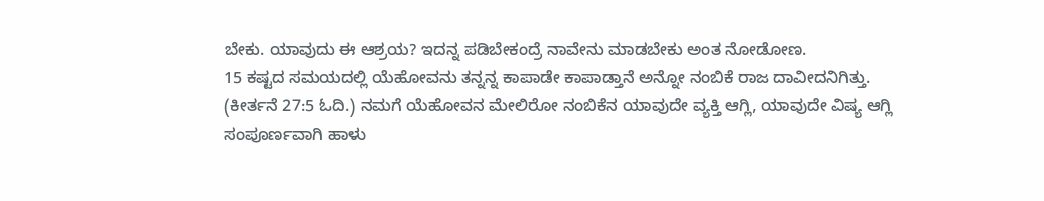ಬೇಕು. ಯಾವುದು ಈ ಆಶ್ರಯ? ಇದನ್ನ ಪಡಿಬೇಕಂದ್ರೆ ನಾವೇನು ಮಾಡಬೇಕು ಅಂತ ನೋಡೋಣ.
15 ಕಷ್ಟದ ಸಮಯದಲ್ಲಿ ಯೆಹೋವನು ತನ್ನನ್ನ ಕಾಪಾಡೇ ಕಾಪಾಡ್ತಾನೆ ಅನ್ನೋ ನಂಬಿಕೆ ರಾಜ ದಾವೀದನಿಗಿತ್ತು. (ಕೀರ್ತನೆ 27:5 ಓದಿ.) ನಮಗೆ ಯೆಹೋವನ ಮೇಲಿರೋ ನಂಬಿಕೆನ ಯಾವುದೇ ವ್ಯಕ್ತಿ ಆಗ್ಲಿ, ಯಾವುದೇ ವಿಷ್ಯ ಆಗ್ಲಿ ಸಂಪೂರ್ಣವಾಗಿ ಹಾಳು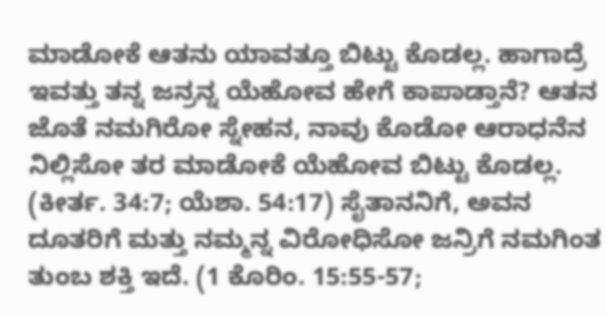ಮಾಡೋಕೆ ಆತನು ಯಾವತ್ತೂ ಬಿಟ್ಟು ಕೊಡಲ್ಲ. ಹಾಗಾದ್ರೆ ಇವತ್ತು ತನ್ನ ಜನ್ರನ್ನ ಯೆಹೋವ ಹೇಗೆ ಕಾಪಾಡ್ತಾನೆ? ಆತನ ಜೊತೆ ನಮಗಿರೋ ಸ್ನೇಹನ, ನಾವು ಕೊಡೋ ಆರಾಧನೆನ ನಿಲ್ಲಿಸೋ ತರ ಮಾಡೋಕೆ ಯೆಹೋವ ಬಿಟ್ಟು ಕೊಡಲ್ಲ. (ಕೀರ್ತ. 34:7; ಯೆಶಾ. 54:17) ಸೈತಾನನಿಗೆ, ಅವನ ದೂತರಿಗೆ ಮತ್ತು ನಮ್ಮನ್ನ ವಿರೋಧಿಸೋ ಜನ್ರಿಗೆ ನಮಗಿಂತ ತುಂಬ ಶಕ್ತಿ ಇದೆ. (1 ಕೊರಿಂ. 15:55-57;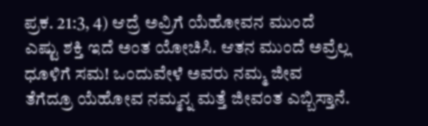ಪ್ರಕ. 21:3, 4) ಆದ್ರೆ ಅವ್ರಿಗೆ ಯೆಹೋವನ ಮುಂದೆ ಎಷ್ಟು ಶಕ್ತಿ ಇದೆ ಅಂತ ಯೋಚಿಸಿ. ಆತನ ಮುಂದೆ ಅವ್ರೆಲ್ಲ ಧೂಳಿಗೆ ಸಮ! ಒಂದುವೇಳೆ ಅವರು ನಮ್ಮ ಜೀವ ತೆಗೆದ್ರೂ ಯೆಹೋವ ನಮ್ಮನ್ನ ಮತ್ತೆ ಜೀವಂತ ಎಬ್ಬಿಸ್ತಾನೆ.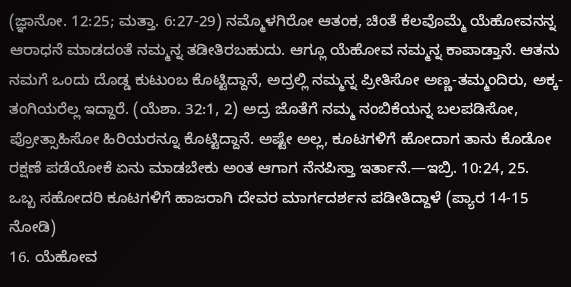(ಜ್ಞಾನೋ. 12:25; ಮತ್ತಾ. 6:27-29) ನಮ್ಮೊಳಗಿರೋ ಆತಂಕ, ಚಿಂತೆ ಕೆಲವೊಮ್ಮೆ ಯೆಹೋವನನ್ನ ಆರಾಧನೆ ಮಾಡದಂತೆ ನಮ್ಮನ್ನ ತಡೀತಿರಬಹುದು. ಆಗ್ಲೂ ಯೆಹೋವ ನಮ್ಮನ್ನ ಕಾಪಾಡ್ತಾನೆ. ಆತನು ನಮಗೆ ಒಂದು ದೊಡ್ಡ ಕುಟುಂಬ ಕೊಟ್ಟಿದ್ದಾನೆ, ಅದ್ರಲ್ಲಿ ನಮ್ಮನ್ನ ಪ್ರೀತಿಸೋ ಅಣ್ಣ-ತಮ್ಮಂದಿರು, ಅಕ್ಕ-ತಂಗಿಯರೆಲ್ಲ ಇದ್ದಾರೆ. (ಯೆಶಾ. 32:1, 2) ಅದ್ರ ಜೊತೆಗೆ ನಮ್ಮ ನಂಬಿಕೆಯನ್ನ ಬಲಪಡಿಸೋ, ಪ್ರೋತ್ಸಾಹಿಸೋ ಹಿರಿಯರನ್ನೂ ಕೊಟ್ಟಿದ್ದಾನೆ. ಅಷ್ಟೇ ಅಲ್ಲ, ಕೂಟಗಳಿಗೆ ಹೋದಾಗ ತಾನು ಕೊಡೋ ರಕ್ಷಣೆ ಪಡೆಯೋಕೆ ಏನು ಮಾಡಬೇಕು ಅಂತ ಆಗಾಗ ನೆನಪಿಸ್ತಾ ಇರ್ತಾನೆ.—ಇಬ್ರಿ. 10:24, 25.
ಒಬ್ಬ ಸಹೋದರಿ ಕೂಟಗಳಿಗೆ ಹಾಜರಾಗಿ ದೇವರ ಮಾರ್ಗದರ್ಶನ ಪಡೀತಿದ್ದಾಳೆ (ಪ್ಯಾರ 14-15 ನೋಡಿ)
16. ಯೆಹೋವ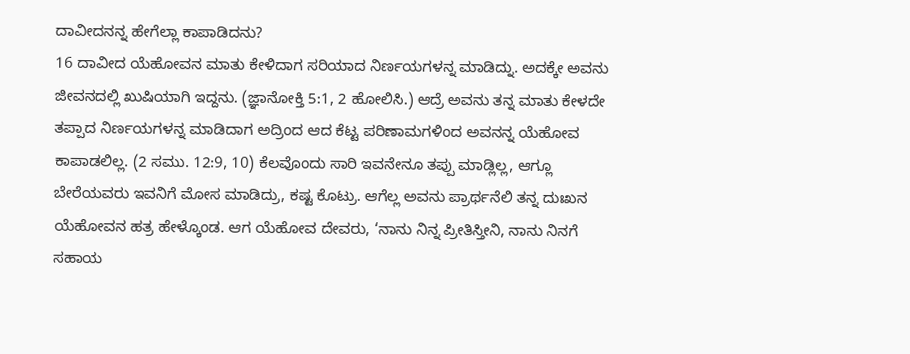ದಾವೀದನನ್ನ ಹೇಗೆಲ್ಲಾ ಕಾಪಾಡಿದನು?
16 ದಾವೀದ ಯೆಹೋವನ ಮಾತು ಕೇಳಿದಾಗ ಸರಿಯಾದ ನಿರ್ಣಯಗಳನ್ನ ಮಾಡಿದ್ನು. ಅದಕ್ಕೇ ಅವನು ಜೀವನದಲ್ಲಿ ಖುಷಿಯಾಗಿ ಇದ್ದನು. (ಜ್ಞಾನೋಕ್ತಿ 5:1, 2 ಹೋಲಿಸಿ.) ಆದ್ರೆ ಅವನು ತನ್ನ ಮಾತು ಕೇಳದೇ ತಪ್ಪಾದ ನಿರ್ಣಯಗಳನ್ನ ಮಾಡಿದಾಗ ಅದ್ರಿಂದ ಆದ ಕೆಟ್ಟ ಪರಿಣಾಮಗಳಿಂದ ಅವನನ್ನ ಯೆಹೋವ ಕಾಪಾಡಲಿಲ್ಲ. (2 ಸಮು. 12:9, 10) ಕೆಲವೊಂದು ಸಾರಿ ಇವನೇನೂ ತಪ್ಪು ಮಾಡ್ಲಿಲ್ಲ, ಆಗ್ಲೂ ಬೇರೆಯವರು ಇವನಿಗೆ ಮೋಸ ಮಾಡಿದ್ರು, ಕಷ್ಟ ಕೊಟ್ರು. ಆಗೆಲ್ಲ ಅವನು ಪ್ರಾರ್ಥನೆಲಿ ತನ್ನ ದುಃಖನ ಯೆಹೋವನ ಹತ್ರ ಹೇಳ್ಕೊಂಡ. ಆಗ ಯೆಹೋವ ದೇವರು, ‘ನಾನು ನಿನ್ನ ಪ್ರೀತಿಸ್ತೀನಿ, ನಾನು ನಿನಗೆ ಸಹಾಯ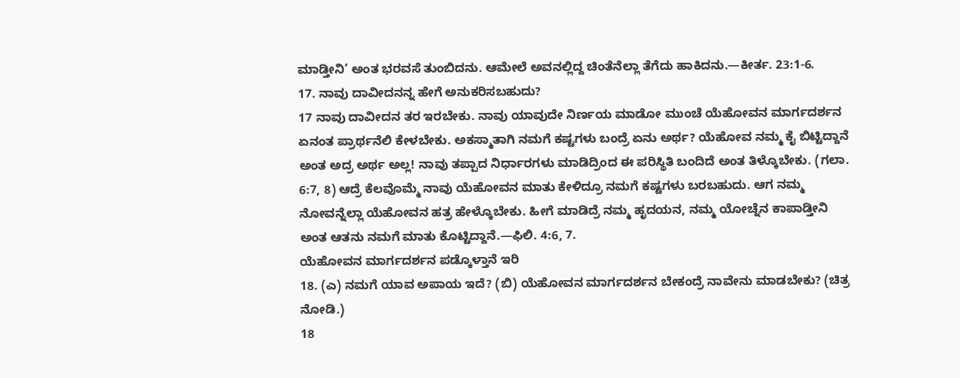ಮಾಡ್ತೀನಿ’ ಅಂತ ಭರವಸೆ ತುಂಬಿದನು. ಆಮೇಲೆ ಅವನಲ್ಲಿದ್ದ ಚಿಂತೆನೆಲ್ಲಾ ತೆಗೆದು ಹಾಕಿದನು.—ಕೀರ್ತ. 23:1-6.
17. ನಾವು ದಾವೀದನನ್ನ ಹೇಗೆ ಅನುಕರಿಸಬಹುದು?
17 ನಾವು ದಾವೀದನ ತರ ಇರಬೇಕು. ನಾವು ಯಾವುದೇ ನಿರ್ಣಯ ಮಾಡೋ ಮುಂಚೆ ಯೆಹೋವನ ಮಾರ್ಗದರ್ಶನ ಏನಂತ ಪ್ರಾರ್ಥನೆಲಿ ಕೇಳಬೇಕು. ಅಕಸ್ಮಾತಾಗಿ ನಮಗೆ ಕಷ್ಟಗಳು ಬಂದ್ರೆ ಏನು ಅರ್ಥ? ಯೆಹೋವ ನಮ್ಮ ಕೈ ಬಿಟ್ಟಿದ್ದಾನೆ ಅಂತ ಅದ್ರ ಅರ್ಥ ಅಲ್ಲ! ನಾವು ತಪ್ಪಾದ ನಿರ್ಧಾರಗಳು ಮಾಡಿದ್ರಿಂದ ಈ ಪರಿಸ್ಥಿತಿ ಬಂದಿದೆ ಅಂತ ತಿಳ್ಕೊಬೇಕು. (ಗಲಾ. 6:7, 8) ಆದ್ರೆ ಕೆಲವೊಮ್ಮೆ ನಾವು ಯೆಹೋವನ ಮಾತು ಕೇಳಿದ್ರೂ ನಮಗೆ ಕಷ್ಟಗಳು ಬರಬಹುದು. ಆಗ ನಮ್ಮ ನೋವನ್ನೆಲ್ಲಾ ಯೆಹೋವನ ಹತ್ರ ಹೇಳ್ಕೊಬೇಕು. ಹೀಗೆ ಮಾಡಿದ್ರೆ ನಮ್ಮ ಹೃದಯನ, ನಮ್ಮ ಯೋಚ್ನೆನ ಕಾಪಾಡ್ತೀನಿ ಅಂತ ಆತನು ನಮಗೆ ಮಾತು ಕೊಟ್ಟಿದ್ದಾನೆ.—ಫಿಲಿ. 4:6, 7.
ಯೆಹೋವನ ಮಾರ್ಗದರ್ಶನ ಪಡ್ಕೊಳ್ತಾನೆ ಇರಿ
18. (ಎ) ನಮಗೆ ಯಾವ ಅಪಾಯ ಇದೆ? (ಬಿ) ಯೆಹೋವನ ಮಾರ್ಗದರ್ಶನ ಬೇಕಂದ್ರೆ ನಾವೇನು ಮಾಡಬೇಕು? (ಚಿತ್ರ ನೋಡಿ.)
18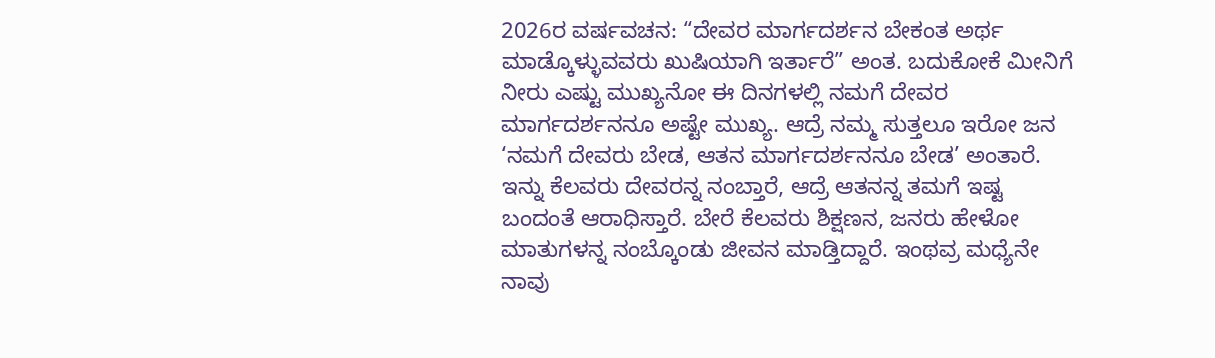2026ರ ವರ್ಷವಚನ: “ದೇವರ ಮಾರ್ಗದರ್ಶನ ಬೇಕಂತ ಅರ್ಥ ಮಾಡ್ಕೊಳ್ಳುವವರು ಖುಷಿಯಾಗಿ ಇರ್ತಾರೆ” ಅಂತ. ಬದುಕೋಕೆ ಮೀನಿಗೆ ನೀರು ಎಷ್ಟು ಮುಖ್ಯನೋ ಈ ದಿನಗಳಲ್ಲಿ ನಮಗೆ ದೇವರ ಮಾರ್ಗದರ್ಶನನೂ ಅಷ್ಟೇ ಮುಖ್ಯ. ಆದ್ರೆ ನಮ್ಮ ಸುತ್ತಲೂ ಇರೋ ಜನ ‘ನಮಗೆ ದೇವರು ಬೇಡ, ಆತನ ಮಾರ್ಗದರ್ಶನನೂ ಬೇಡ’ ಅಂತಾರೆ. ಇನ್ನು ಕೆಲವರು ದೇವರನ್ನ ನಂಬ್ತಾರೆ, ಆದ್ರೆ ಆತನನ್ನ ತಮಗೆ ಇಷ್ಟ ಬಂದಂತೆ ಆರಾಧಿಸ್ತಾರೆ. ಬೇರೆ ಕೆಲವರು ಶಿಕ್ಷಣನ, ಜನರು ಹೇಳೋ ಮಾತುಗಳನ್ನ ನಂಬ್ಕೊಂಡು ಜೀವನ ಮಾಡ್ತಿದ್ದಾರೆ. ಇಂಥವ್ರ ಮಧ್ಯೆನೇ ನಾವು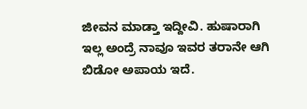ಜೀವನ ಮಾಡ್ತಾ ಇದ್ದೀವಿ. ಹುಷಾರಾಗಿ ಇಲ್ಲ ಅಂದ್ರೆ ನಾವೂ ಇವರ ತರಾನೇ ಆಗಿ ಬಿಡೋ ಅಪಾಯ ಇದೆ.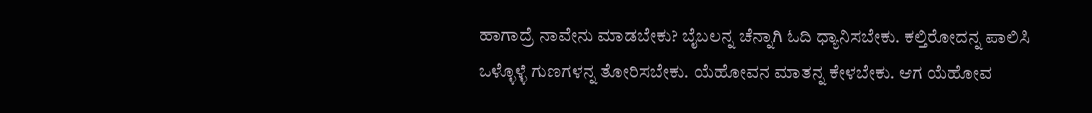ಹಾಗಾದ್ರೆ ನಾವೇನು ಮಾಡಬೇಕು? ಬೈಬಲನ್ನ ಚೆನ್ನಾಗಿ ಓದಿ ಧ್ಯಾನಿಸಬೇಕು. ಕಲ್ತಿರೋದನ್ನ ಪಾಲಿಸಿ ಒಳ್ಳೊಳ್ಳೆ ಗುಣಗಳನ್ನ ತೋರಿಸಬೇಕು. ಯೆಹೋವನ ಮಾತನ್ನ ಕೇಳಬೇಕು. ಆಗ ಯೆಹೋವ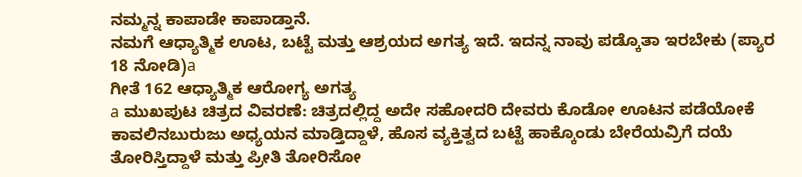ನಮ್ಮನ್ನ ಕಾಪಾಡೇ ಕಾಪಾಡ್ತಾನೆ.
ನಮಗೆ ಆಧ್ಯಾತ್ಮಿಕ ಊಟ, ಬಟ್ಟೆ ಮತ್ತು ಆಶ್ರಯದ ಅಗತ್ಯ ಇದೆ. ಇದನ್ನ ನಾವು ಪಡ್ಕೊತಾ ಇರಬೇಕು (ಪ್ಯಾರ 18 ನೋಡಿ)a
ಗೀತೆ 162 ಆಧ್ಯಾತ್ಮಿಕ ಆರೋಗ್ಯ ಅಗತ್ಯ
a ಮುಖಪುಟ ಚಿತ್ರದ ವಿವರಣೆ: ಚಿತ್ರದಲ್ಲಿದ್ದ ಅದೇ ಸಹೋದರಿ ದೇವರು ಕೊಡೋ ಊಟನ ಪಡೆಯೋಕೆ ಕಾವಲಿನಬುರುಜು ಅಧ್ಯಯನ ಮಾಡ್ತಿದ್ದಾಳೆ, ಹೊಸ ವ್ಯಕ್ತಿತ್ವದ ಬಟ್ಟೆ ಹಾಕ್ಕೊಂಡು ಬೇರೆಯವ್ರಿಗೆ ದಯೆ ತೋರಿಸ್ತಿದ್ದಾಳೆ ಮತ್ತು ಪ್ರೀತಿ ತೋರಿಸೋ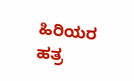ಹಿರಿಯರ ಹತ್ರ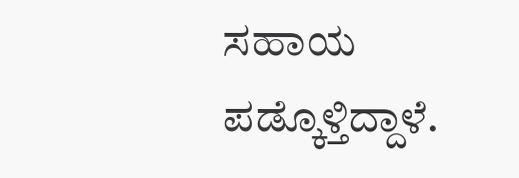ಸಹಾಯ ಪಡ್ಕೊಳ್ತಿದ್ದಾಳೆ.